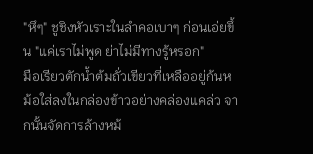"หึๆ" ชูชิงหัวเราะในลำคอเบาๆ ก่อนเอ่ยขึ้น "แค่เราไม่พูด ย่าไม่มีทางรู้หรอก"
มือเรียวตักน้ำต้มถั่วเขียวที่เหลืออยู่ก้นหม้อใส่ลงในกล่องข้าวอย่างคล่องแคล่ว จากนั้นจัดการล้างหม้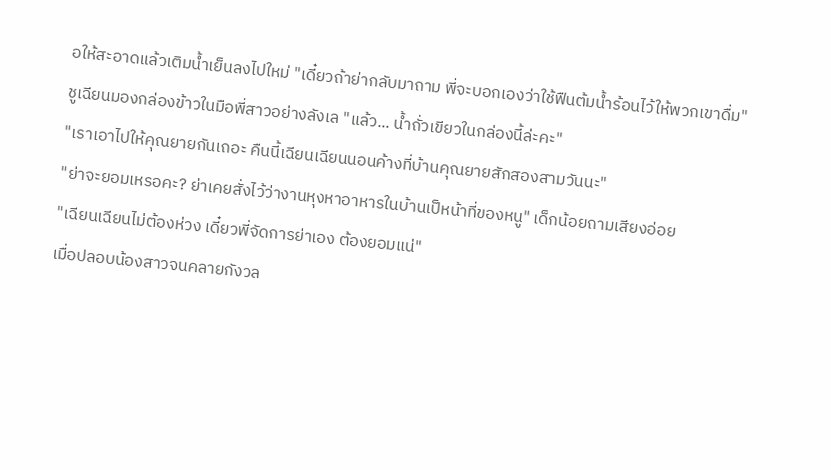อให้สะอาดแล้วเติมน้ำเย็นลงไปใหม่ "เดี๋ยวถ้าย่ากลับมาถาม พี่จะบอกเองว่าใช้ฟืนต้มน้ำร้อนไว้ให้พวกเขาดื่ม"
ชูเฉียนมองกล่องข้าวในมือพี่สาวอย่างลังเล "แล้ว... น้ำถั่วเขียวในกล่องนี้ล่ะคะ"
"เราเอาไปให้คุณยายกันเถอะ คืนนี้เฉียนเฉียนนอนค้างที่บ้านคุณยายสักสองสามวันนะ"
"ย่าจะยอมเหรอคะ? ย่าเคยสั่งไว้ว่างานหุงหาอาหารในบ้านเป็หน้าที่ของหนู" เด็กน้อยถามเสียงอ่อย
"เฉียนเฉียนไม่ต้องห่วง เดี๋ยวพี่จัดการย่าเอง ต้องยอมแน่"
เมื่อปลอบน้องสาวจนคลายกังวล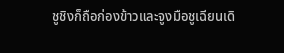ชูชิงก็ถือก่องข้าวและจูงมือชูเฉียนเดิ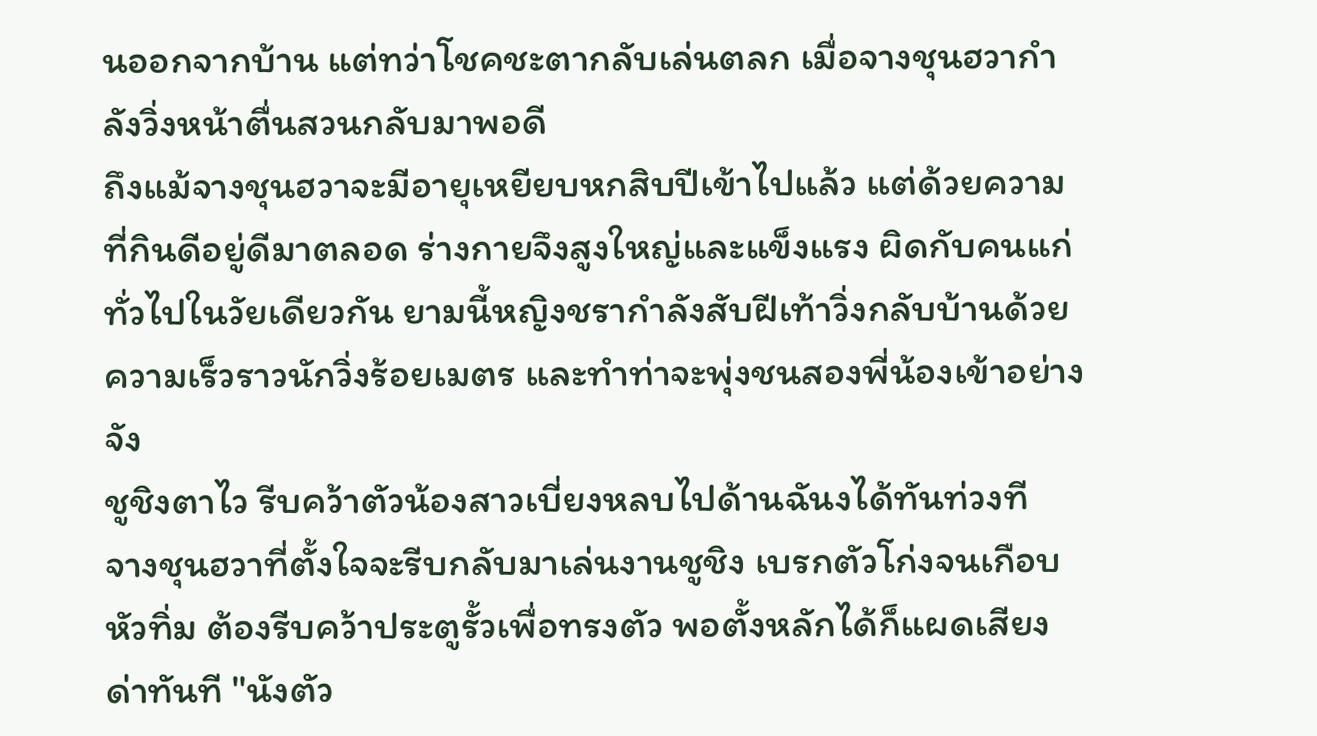นออกจากบ้าน แต่ทว่าโชคชะตากลับเล่นตลก เมื่อจางชุนฮวากำลังวิ่งหน้าตื่นสวนกลับมาพอดี
ถึงแม้จางชุนฮวาจะมีอายุเหยียบหกสิบปีเข้าไปแล้ว แต่ด้วยความที่กินดีอยู่ดีมาตลอด ร่างกายจึงสูงใหญ่และแข็งแรง ผิดกับคนแก่ทั่วไปในวัยเดียวกัน ยามนี้หญิงชรากำลังสับฝีเท้าวิ่งกลับบ้านด้วยความเร็วราวนักวิ่งร้อยเมตร และทำท่าจะพุ่งชนสองพี่น้องเข้าอย่างจัง
ชูชิงตาไว รีบคว้าตัวน้องสาวเบี่ยงหลบไปด้านฉันงได้ทันท่วงที
จางชุนฮวาที่ตั้งใจจะรีบกลับมาเล่นงานชูชิง เบรกตัวโก่งจนเกือบหัวทิ่ม ต้องรีบคว้าประตูรั้วเพื่อทรงตัว พอตั้งหลักได้ก็แผดเสียงด่าทันที "นังตัว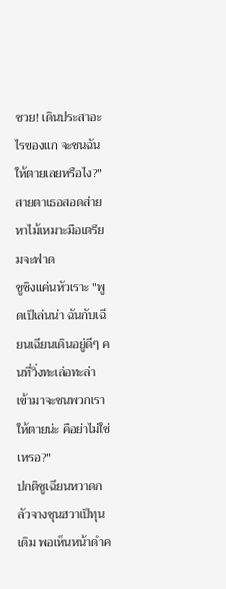ซวย! เดินประสาอะไรของแก จะชนฉันให้ตายเลยหรือไง?" สายตาเธอสอดส่ายหาไม้เหมาะมือเตรียมจะฟาด
ชูชิงแค่นหัวเราะ "พูดเป็เล่นน่า ฉันกับเฉียนเฉียนเดินอยู่ดีๆ คนที่วิ่งทะเล่อทะล่าเข้ามาจะชนพวกเราให้ตายน่ะ คือย่าไม่ใช่เหรอ?"
ปกติชูเฉียนหวาดกลัวจางชุนฮวาเป็ทุนเดิม พอเห็นหน้าดำค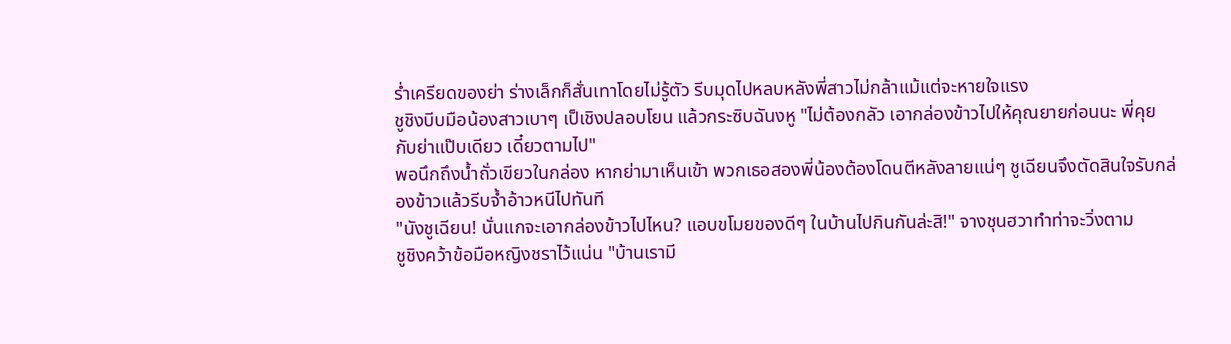ร่ำเครียดของย่า ร่างเล็กก็สั่นเทาโดยไม่รู้ตัว รีบมุดไปหลบหลังพี่สาวไม่กล้าแม้แต่จะหายใจแรง
ชูชิงบีบมือน้องสาวเบาๆ เป็เชิงปลอบโยน แล้วกระซิบฉันงหู "ไม่ต้องกลัว เอากล่องข้าวไปให้คุณยายก่อนนะ พี่คุยกับย่าแป๊บเดียว เดี๋ยวตามไป"
พอนึกถึงน้ำถั่วเขียวในกล่อง หากย่ามาเห็นเข้า พวกเธอสองพี่น้องต้องโดนตีหลังลายแน่ๆ ชูเฉียนจึงตัดสินใจรับกล่องข้าวแล้วรีบจ้ำอ้าวหนีไปทันที
"นังชูเฉียน! นั่นแกจะเอากล่องข้าวไปไหน? แอบขโมยของดีๆ ในบ้านไปกินกันล่ะสิ!" จางชุนฮวาทำท่าจะวิ่งตาม
ชูชิงคว้าข้อมือหญิงชราไว้แน่น "บ้านเรามี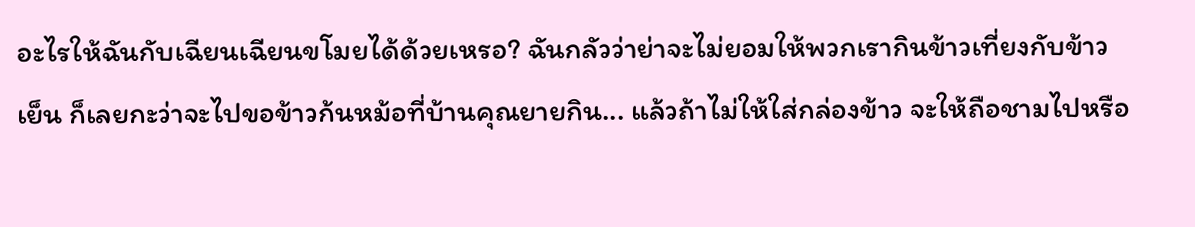อะไรให้ฉันกับเฉียนเฉียนขโมยได้ด้วยเหรอ? ฉันกลัวว่าย่าจะไม่ยอมให้พวกเรากินข้าวเที่ยงกับข้าวเย็น ก็เลยกะว่าจะไปขอข้าวก้นหม้อที่บ้านคุณยายกิน... แล้วถ้าไม่ให้ใส่กล่องข้าว จะให้ถือชามไปหรือ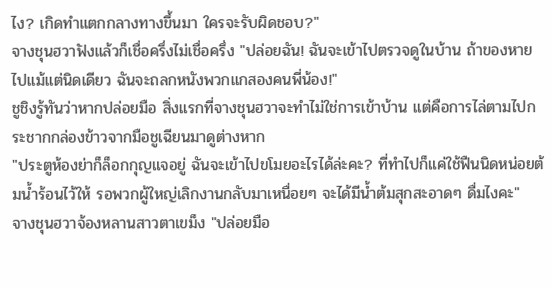ไง? เกิดทำแตกกลางทางขึ้นมา ใครจะรับผิดชอบ?"
จางชุนฮวาฟังแล้วก็เชื่อครึ่งไม่เชื่อครึ่ง "ปล่อยฉัน! ฉันจะเข้าไปตรวจดูในบ้าน ถ้าของหายไปแม้แต่นิดเดียว ฉันจะถลกหนังพวกแกสองคนพี่น้อง!"
ชูชิงรู้ทันว่าหากปล่อยมือ สิ่งแรกที่จางชุนฮวาจะทำไม่ใช่การเข้าบ้าน แต่คือการไล่ตามไปกระชากกล่องข้าวจากมือชูเฉียนมาดูต่างหาก
"ประตูห้องย่าก็ล็อกกุญแจอยู่ ฉันจะเข้าไปขโมยอะไรได้ล่ะคะ? ที่ทำไปก็แค่ใช้ฟืนนิดหน่อยต้มน้ำร้อนไว้ให้ รอพวกผู้ใหญ่เลิกงานกลับมาเหนื่อยๆ จะได้มีน้ำต้มสุกสะอาดๆ ดื่มไงคะ"
จางชุนฮวาจ้องหลานสาวตาเขม็ง "ปล่อยมือ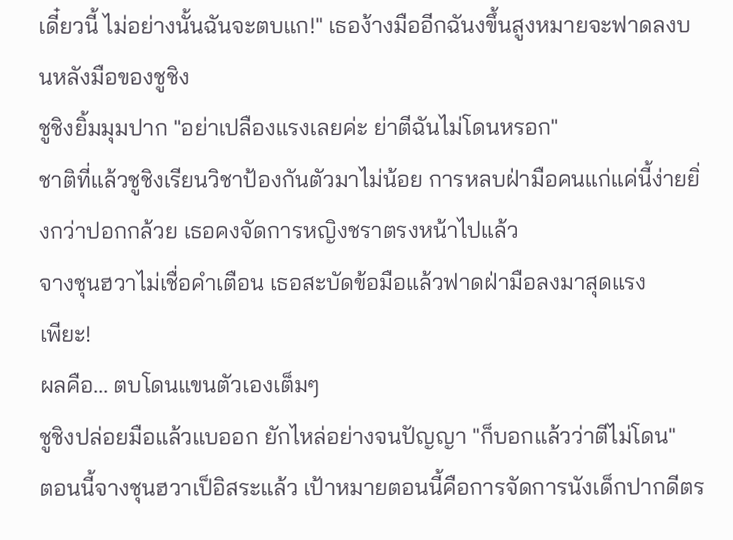เดี๋ยวนี้ ไม่อย่างนั้นฉันจะตบแก!" เธอง้างมืออีกฉันงขึ้นสูงหมายจะฟาดลงบนหลังมือของชูชิง
ชูชิงยิ้มมุมปาก "อย่าเปลืองแรงเลยค่ะ ย่าตีฉันไม่โดนหรอก"
ชาติที่แล้วชูชิงเรียนวิชาป้องกันตัวมาไม่น้อย การหลบฝ่ามือคนแก่แค่นี้ง่ายยิ่งกว่าปอกกล้วย เธอคงจัดการหญิงชราตรงหน้าไปแล้ว
จางชุนฮวาไม่เชื่อคำเตือน เธอสะบัดข้อมือแล้วฟาดฝ่ามือลงมาสุดแรง
เพียะ!
ผลคือ... ตบโดนแขนตัวเองเต็มๆ
ชูชิงปล่อยมือแล้วแบออก ยักไหล่อย่างจนปัญญา "ก็บอกแล้วว่าตีไม่โดน"
ตอนนี้จางชุนฮวาเป็อิสระแล้ว เป้าหมายตอนนี้คือการจัดการนังเด็กปากดีตร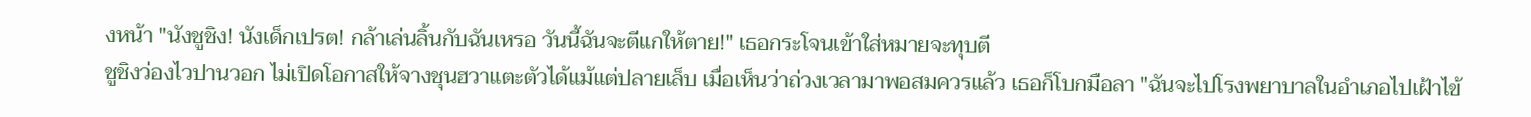งหน้า "นังชูชิง! นังเด็กเปรต! กล้าเล่นลิ้นกับฉันเหรอ วันนี้ฉันจะตีแกให้ตาย!" เธอกระโจนเข้าใส่หมายจะทุบตี
ชูชิงว่องไวปานวอก ไม่เปิดโอกาสให้จางชุนฮวาแตะตัวได้แม้แต่ปลายเล็บ เมื่อเห็นว่าถ่วงเวลามาพอสมควรแล้ว เธอก็โบกมือลา "ฉันจะไปโรงพยาบาลในอำเภอไปเฝ้าไข้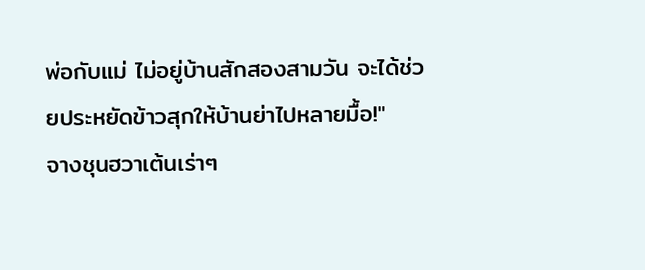พ่อกับแม่ ไม่อยู่บ้านสักสองสามวัน จะได้ช่วยประหยัดข้าวสุกให้บ้านย่าไปหลายมื้อ!"
จางชุนฮวาเต้นเร่าๆ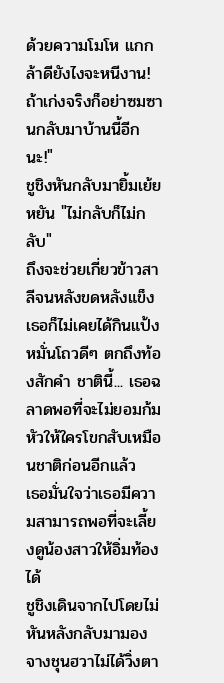ด้วยความโมโห แกกล้าดียังไงจะหนีงาน! ถ้าเก่งจริงก็อย่าซมซานกลับมาบ้านนี้อีกนะ!"
ชูชิงหันกลับมายิ้มเย้ยหยัน "ไม่กลับก็ไม่กลับ"
ถึงจะช่วยเกี่ยวข้าวสาลีจนหลังขดหลังแข็ง เธอก็ไม่เคยได้กินแป้งหมั่นโถวดีๆ ตกถึงท้องสักคำ ชาตินี้... เธอฉลาดพอที่จะไม่ยอมก้มหัวให้ใครโขกสับเหมือนชาติก่อนอีกแล้ว
เธอมั่นใจว่าเธอมีความสามารถพอที่จะเลี้ยงดูน้องสาวให้อิ่มท้องได้
ชูชิงเดินจากไปโดยไม่หันหลังกลับมามอง
จางชุนฮวาไม่ได้วิ่งตา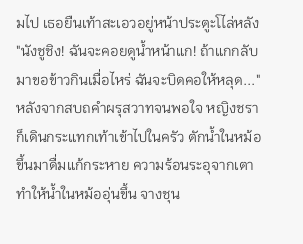มไป เธอยืนเท้าสะเอวอยู่หน้าประตูะโไล่หลัง "นังชูชิง! ฉันจะคอยดูน้ำหน้าแก! ถ้าแกกลับมาขอข้าวกินเมื่อไหร่ ฉันจะบิดคอให้หลุด..."
หลังจากสบถคำผรุสวาทจนพอใจ หญิงชราก็เดินกระแทกเท้าเข้าไปในครัว ตักน้ำในหม้อขึ้นมาดื่มแก้กระหาย ความร้อนระอุจากเตาทำให้น้ำในหม้ออุ่นขึ้น จางชุน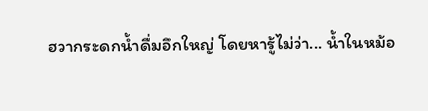ฮวากระดกน้ำดื่มอึกใหญ่ โดยหารู้ไม่ว่า... น้ำในหม้อ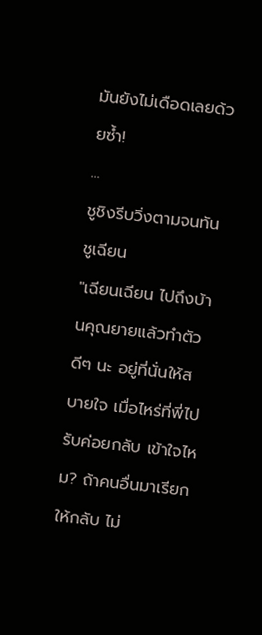มันยังไม่เดือดเลยด้วยซ้ำ!
...
ชูชิงรีบวิ่งตามจนทันชูเฉียน
"เฉียนเฉียน ไปถึงบ้านคุณยายแล้วทำตัวดีๆ นะ อยู่ที่นั่นให้สบายใจ เมื่อไหร่ที่พี่ไปรับค่อยกลับ เข้าใจไหม? ถ้าคนอื่นมาเรียกให้กลับ ไม่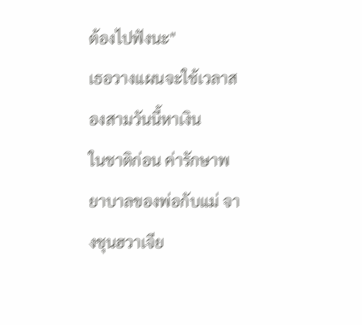ต้องไปฟังนะ"
เธอวางแผนจะใช้เวลาสองสามวันนี้หาเงิน
ในชาติก่อน ค่ารักษาพยาบาลของพ่อกับแม่ จางชุนฮวาเจีย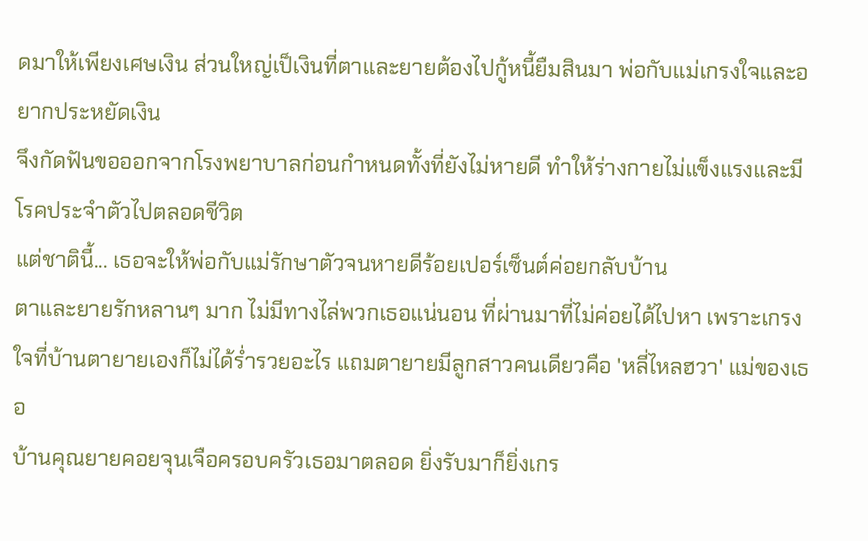ดมาให้เพียงเศษเงิน ส่วนใหญ่เป็เงินที่ตาและยายต้องไปกู้หนี้ยืมสินมา พ่อกับแม่เกรงใจและอยากประหยัดเงิน
จึงกัดฟันขอออกจากโรงพยาบาลก่อนกำหนดทั้งที่ยังไม่หายดี ทำให้ร่างกายไม่แข็งแรงและมีโรคประจำตัวไปตลอดชีวิต
แต่ชาตินี้... เธอจะให้พ่อกับแม่รักษาตัวจนหายดีร้อยเปอร์เซ็นต์ค่อยกลับบ้าน
ตาและยายรักหลานๆ มาก ไม่มีทางไล่พวกเธอแน่นอน ที่ผ่านมาที่ไม่ค่อยได้ไปหา เพราะเกรงใจที่บ้านตายายเองก็ไม่ได้ร่ำรวยอะไร แถมตายายมีลูกสาวคนเดียวคือ 'หลี่ไหลฮวา' แม่ของเธอ
บ้านคุณยายคอยจุนเจือครอบครัวเธอมาตลอด ยิ่งรับมาก็ยิ่งเกร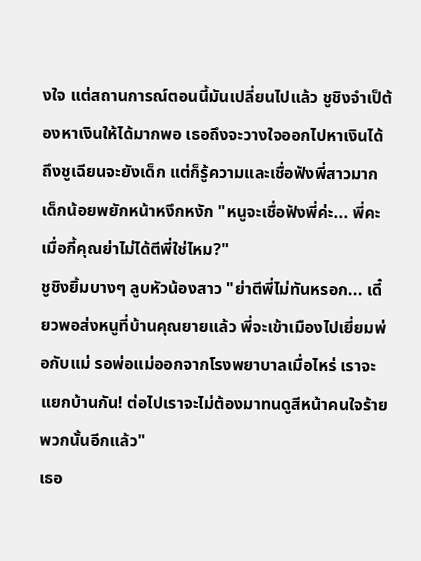งใจ แต่สถานการณ์ตอนนี้มันเปลี่ยนไปแล้ว ชูชิงจำเป็ต้องหาเงินให้ได้มากพอ เธอถึงจะวางใจออกไปหาเงินได้
ถึงชูเฉียนจะยังเด็ก แต่ก็รู้ความและเชื่อฟังพี่สาวมาก เด็กน้อยพยักหน้าหงึกหงัก "หนูจะเชื่อฟังพี่ค่ะ... พี่คะ เมื่อกี้คุณย่าไม่ได้ตีพี่ใช่ไหม?"
ชูชิงยิ้มบางๆ ลูบหัวน้องสาว "ย่าตีพี่ไม่ทันหรอก... เดี๋ยวพอส่งหนูที่บ้านคุณยายแล้ว พี่จะเข้าเมืองไปเยี่ยมพ่อกับแม่ รอพ่อแม่ออกจากโรงพยาบาลเมื่อไหร่ เราจะแยกบ้านกัน! ต่อไปเราจะไม่ต้องมาทนดูสีหน้าคนใจร้ายพวกนั้นอีกแล้ว"
เธอ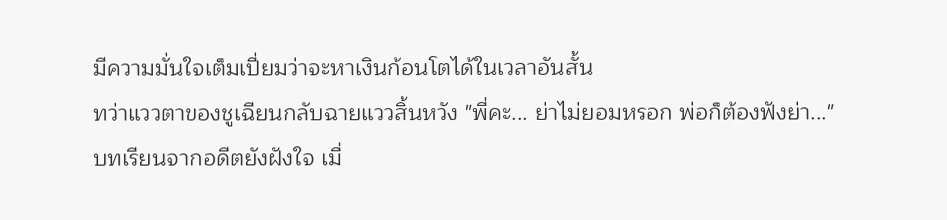มีความมั่นใจเต็มเปี่ยมว่าจะหาเงินก้อนโตได้ในเวลาอันสั้น
ทว่าแววตาของชูเฉียนกลับฉายแววสิ้นหวัง "พี่คะ... ย่าไม่ยอมหรอก พ่อก็ต้องฟังย่า..."
บทเรียนจากอดีตยังฝังใจ เมื่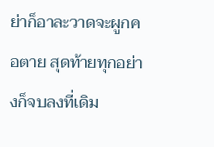ย่าก็อาละวาดจะผูกคอตาย สุดท้ายทุกอย่างก็จบลงที่เดิม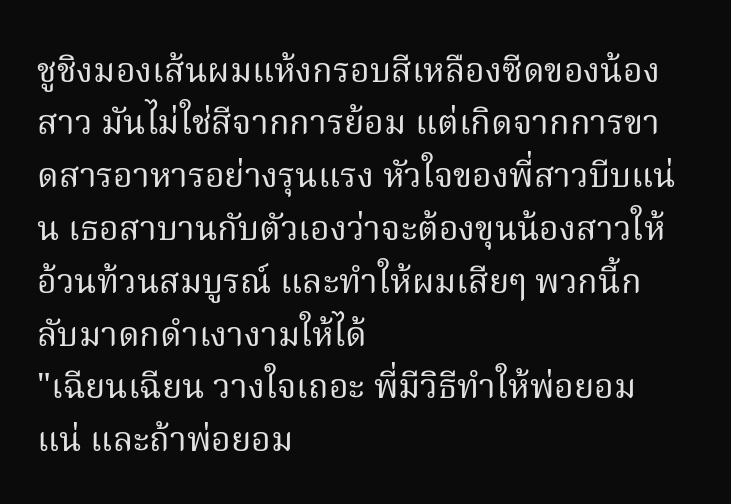ชูชิงมองเส้นผมแห้งกรอบสีเหลืองซีดของน้องสาว มันไม่ใช่สีจากการย้อม แต่เกิดจากการขาดสารอาหารอย่างรุนแรง หัวใจของพี่สาวบีบแน่น เธอสาบานกับตัวเองว่าจะต้องขุนน้องสาวให้อ้วนท้วนสมบูรณ์ และทำให้ผมเสียๆ พวกนี้กลับมาดกดำเงางามให้ได้
"เฉียนเฉียน วางใจเถอะ พี่มีวิธีทำให้พ่อยอมแน่ และถ้าพ่อยอม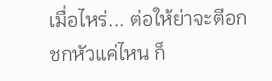เมื่อไหร่... ต่อให้ย่าจะตีอกชกหัวแค่ไหน ก็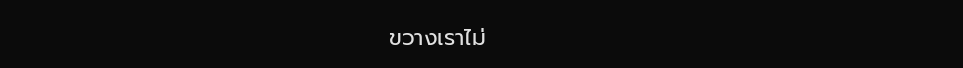ขวางเราไม่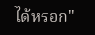ได้หรอก"